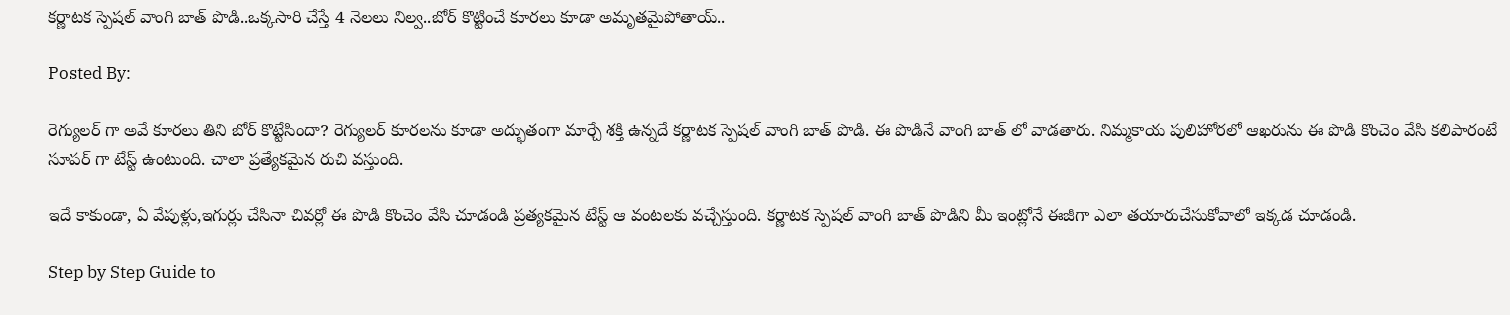కర్ణాటక స్పెషల్ వాంగి బాత్ పొడి..ఒక్కసారి చేస్తే 4 నెలలు నిల్వ..బోర్ కొట్టించే కూరలు కూడా అమృతమైపోతాయ్..

Posted By:

రెగ్యులర్ గా అవే కూరలు తిని బోర్ కొట్టేసిందా? రెగ్యులర్ కూరలను కూడా అద్భుతంగా మార్చే శక్తి ఉన్నదే కర్ణాటక స్పెషల్ వాంగి బాత్ పొడి. ఈ పొడినే వాంగి బాత్ లో వాడతారు. నిమ్మకాయ పులిహోరలో ఆఖరును ఈ పొడి కొంచెం వేసి కలిపారంటే సూపర్ గా టేస్ట్ ఉంటుంది. చాలా ప్రత్యేకమైన రుచి వస్తుంది.

ఇదే కాకుండా, ఏ వేపుళ్లు,ఇగుర్లు చేసినా చివర్లో ఈ పొడి కొంచెం వేసి చూడండి ప్రత్యకమైన టేస్ట్ ఆ వంటలకు వచ్చేస్తుంది. కర్ణాటక స్పెషల్ వాంగి బాత్ పొడిని మీ ఇంట్లోనే ఈజీగా ఎలా తయారుచేసుకోవాలో ఇక్కడ చూడండి.

Step by Step Guide to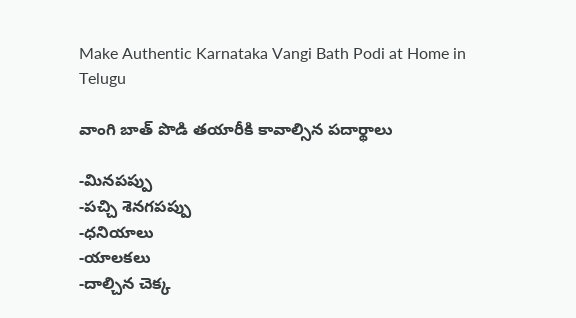Make Authentic Karnataka Vangi Bath Podi at Home in Telugu

వాంగి బాత్ పొడి తయారీకి కావాల్సిన పదార్థాలు

-మినపప్పు
-పచ్చి శెనగపప్పు
-ధనియాలు
-యాలకలు
-దాల్చిన చెక్క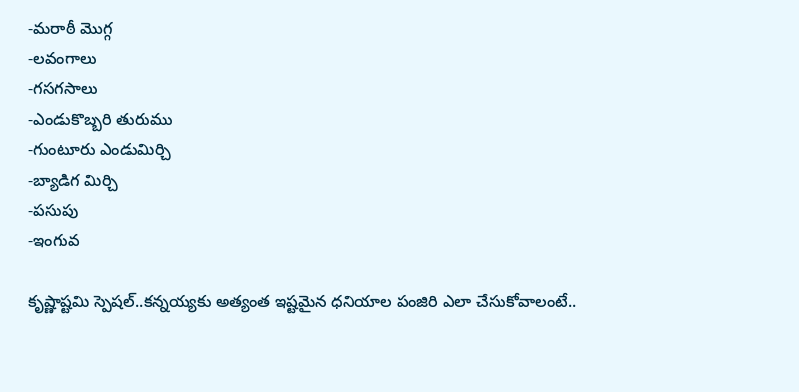-మరాఠీ మొగ్గ
-లవంగాలు
-గసగసాలు
-ఎండుకొబ్బరి తురుము
-గుంటూరు ఎండుమిర్చి
-బ్యాడిగ మిర్చి
-పసుపు
-ఇంగువ

కృష్ణాష్టమి స్పెషల్..కన్నయ్యకు అత్యంత ఇష్టమైన ధనియాల పంజిరి ఎలా చేసుకోవాలంటే..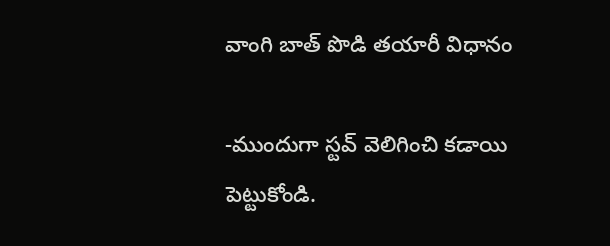వాంగి బాత్ పొడి తయారీ విధానం

-ముందుగా స్టవ్ వెలిగించి కడాయి పెట్టుకోండి.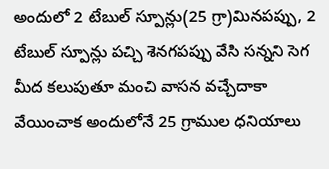అందులో 2 టేబుల్ స్పూన్లు(25 గ్రా)మినపప్పు, 2 టేబుల్ స్పూన్లు పచ్చి శెనగపప్పు వేసి సన్నని సెగ మీద కలుపుతూ మంచి వాసన వచ్చేదాకా వేయించాక అందులోనే 25 గ్రాముల ధనియాలు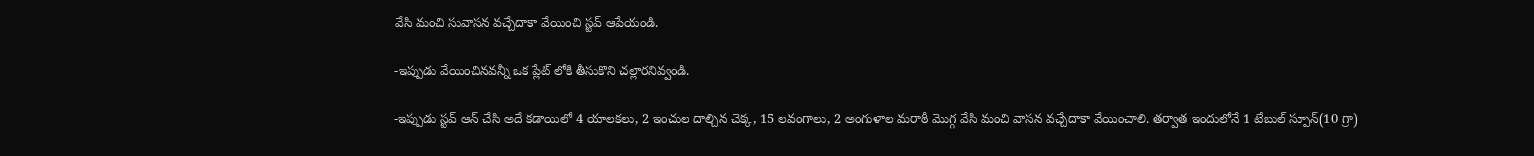వేసి మంచి సువాసన వచ్చేదాకా వేయించి స్టవ్ ఆపేయండి.

-ఇప్పుడు వేయించినవన్నీ ఒక ప్లేట్ లోకి తీసుకొని చల్లారనివ్వండి.

-ఇప్పుడు స్టవ్ ఆన్ చేసి అదే కడాయిలో 4 యాలకలు, 2 ఇంచుల దాల్చిన చెక్క, 15 లవంగాలు, 2 అంగుళాల మరాఠీ మొగ్గ వేసి మంచి వాసన వచ్చేదాకా వేయించాలి. తర్వాత ఇందులోనే 1 టేబుల్ స్పూన్(10 గ్రా)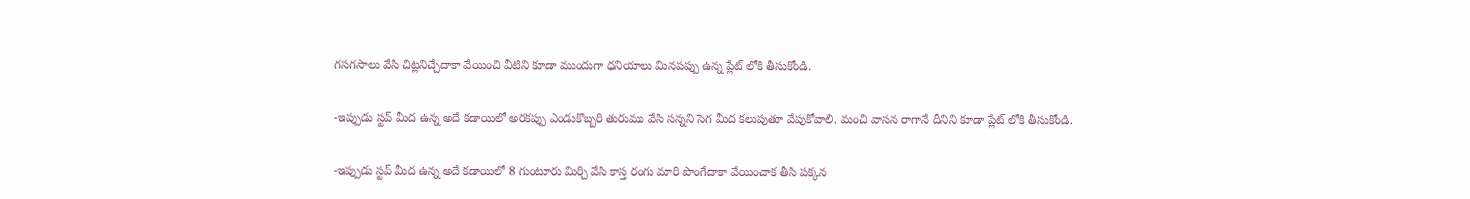గసగసాలు వేసి చిట్లనిచ్చేదాకా వేయించి వీటిని కూడా ముందుగా ధనియాలు మినపప్పు ఉన్న ప్లేట్ లోకి తీసుకోండి.

-ఇప్పుడు స్టవ్ మీద ఉన్న అదే కడాయిలో అరకప్పు ఎండుకొబ్బరి తురుము వేసి సన్నని సెగ మీద కలుపుతూ వేపుకోవాలి. మంచి వాసన రాగానే దీనిని కూడా ప్లేట్ లోకి తీసుకోండి.

-ఇప్పుడు స్టవ్ మీద ఉన్న అదే కడాయిలో 8 గుంటూరు మిర్చి వేసి కాస్త రంగు మారి పొంగేదాకా వేయించాక తీసి పక్కన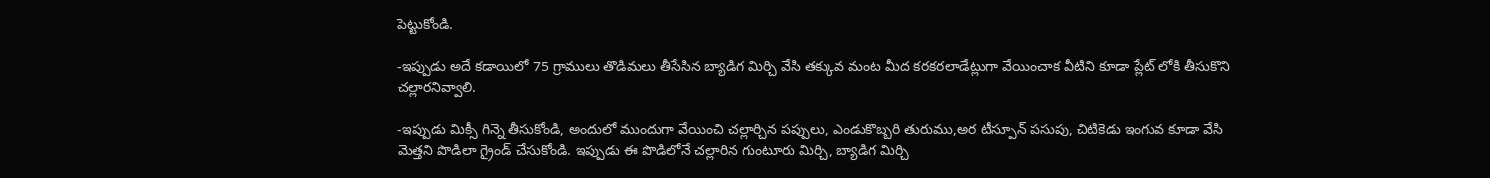పెట్టుకోండి.

-ఇప్పుడు అదే కడాయిలో 75 గ్రాములు తొడిమలు తీసేసిన బ్యాడిగ మిర్చి వేసి తక్కువ మంట మీద కరకరలాడేట్లుగా వేయించాక వీటిని కూడా ప్లేట్ లోకి తీసుకొని చల్లారనివ్వాలి.

-ఇప్పుడు మిక్సీ గిన్నె తీసుకోండి, అందులో ముందుగా వేయించి చల్లార్చిన పప్పులు, ఎండుకొబ్బరి తురుము,అర టీస్పూన్ పసుపు, చిటికెడు ఇంగువ కూడా వేసి మెత్తని పొడిలా గ్రైండ్ చేసుకోండి. ఇప్పుడు ఈ పొడిలోనే చల్లారిన గుంటూరు మిర్చి, బ్యాడిగ మిర్చి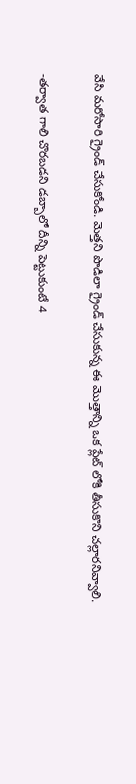వేసి మరోసారి గ్రైండ్ చేసుకోండి. మెత్తని పొడిలా గ్రైండ్ చేసుకున్న ఈ మొత్తాన్ని ఒక ప్లేట్ లోకి తీసుకొని చల్లారనివ్వాలి.

-తర్వాత గాలి చొరబడని డబ్బాలో దీన్ని పెట్టుకుంటే 4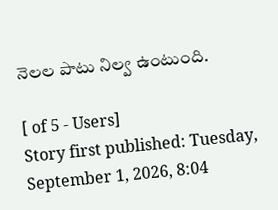నెలల పాటు నిల్వ ఉంటుంది.

[ of 5 - Users]
Story first published: Tuesday, September 1, 2026, 8:04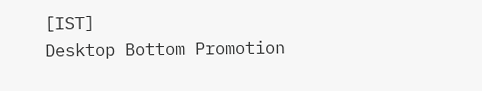[IST]
Desktop Bottom Promotion